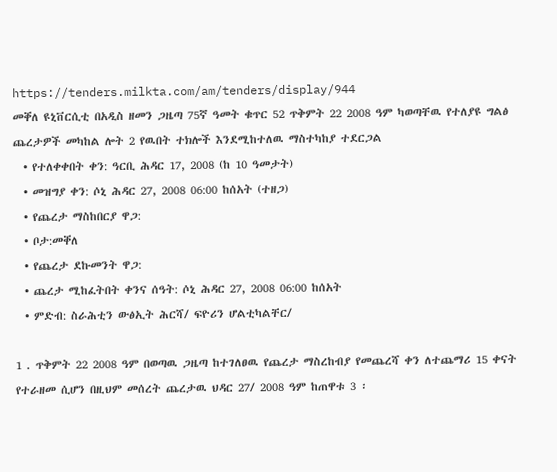https://tenders.milkta.com/am/tenders/display/944
መቐለ ዩኒቨርሲቲ በአዲስ ዘመን ጋዜጣ 75ኛ ዓመት ቁጥር 52 ጥቅምት 22 2008 ዓም ካወጣቸዉ የተለያዩ ግልፅ ጨረታዎች መካከል ሎት 2 የዉበት ተክሎች እንደሚከተለዉ ማስተካከያ ተደርጋል
  • የተለቀቀበት ቀን: ዓርቢ ሕዳር 17, 2008 (ከ 10 ዓመታት)
  • መዝግያ ቀን: ሶኒ ሕዳር 27, 2008 06:00 ከሰአት (ተዘጋ)
  • የጨረታ ማስከበርያ ዋጋ:
  • ቦታ:መቐለ
  • የጨረታ ደኩመንት ዋጋ:
  • ጨረታ ሚከፈትበት ቀንና ሰዓት: ሶኒ ሕዳር 27, 2008 06:00 ከሰአት
  • ምድብ: ስራሕቲን ውፅኢት ሕርሻ/ ፍዮሪን ሆልቲካልቸር/

1 . ጥቅምት 22 2008 ዓም በወጣዉ ጋዜጣ ከተገለፀዉ የጨረታ ማስረከብያ የመጨረሻ ቀን ለተጨማሪ 15 ቀናት የተራዘመ ሲሆን በዚህም መሰረት ጨረታዉ ህዳር 27/ 2008 ዓም ከጠዋቱ 3 ፡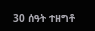30 ሰዓት ተዘግቶ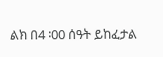ልክ በ4 ፡00 ሰዓት ይከፈታል